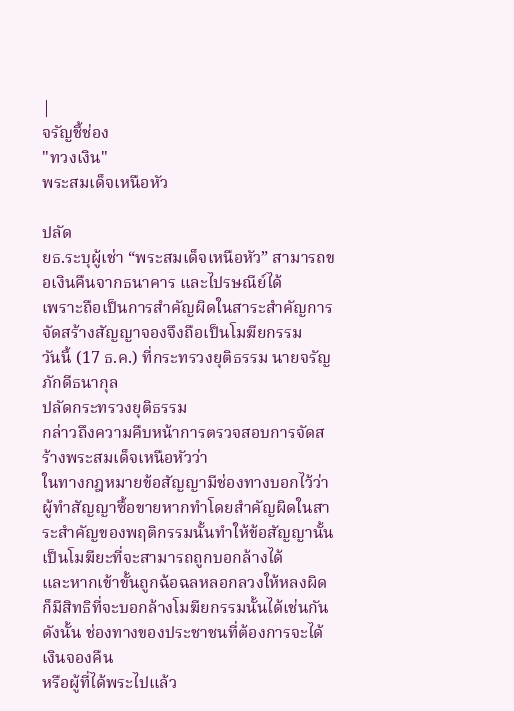|
จรัญชี้ช่อง
"ทวงเงิน"
พระสมเด็จเหนือหัว

ปลัด
ยธ.ระบุผู้เช่า “พระสมเด็จเหนือหัว” สามารถขอเงินคืนจากธนาคาร และไปรษณีย์ได้
เพราะถือเป็นการสำคัญผิดในสาระสำคัญการจัดสร้างสัญญาจองจึงถือเป็นโมฆียกรรม
วันนี้ (17 ธ.ค.) ที่กระทรวงยุติธรรม นายจรัญ ภักดีธนากุล
ปลัดกระทรวงยุติธรรม
กล่าวถึงความคืบหน้าการตรวจสอบการจัดสร้างพระสมเด็จเหนือหัวว่า
ในทางกฎหมายข้อสัญญามีช่องทางบอกไว้ว่า
ผู้ทำสัญญาซื้อขายหากทำโดยสำคัญผิดในสาระสำคัญของพฤติกรรมนั้นทำให้ข้อสัญญานั้นเป็นโมฆียะที่จะสามารถถูกบอกล้างได้
และหากเข้าขั้นถูกฉ้อฉลหลอกลวงให้หลงผิดก็มีสิทธิที่จะบอกล้างโมฆียกรรมนั้นได้เช่นกัน
ดังนั้น ช่องทางของประชาชนที่ต้องการจะได้เงินจองคืน
หรือผู้ที่ได้พระไปแล้ว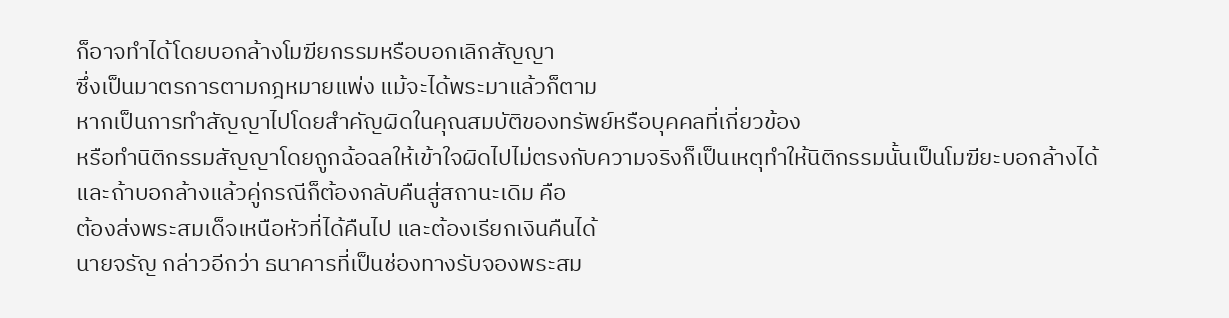ก็อาจทำได้โดยบอกล้างโมฆียกรรมหรือบอกเลิกสัญญา
ซึ่งเป็นมาตรการตามกฎหมายแพ่ง แม้จะได้พระมาแล้วก็ตาม
หากเป็นการทำสัญญาไปโดยสำคัญผิดในคุณสมบัติของทรัพย์หรือบุคคลที่เกี่ยวข้อง
หรือทำนิติกรรมสัญญาโดยถูกฉ้อฉลให้เข้าใจผิดไปไม่ตรงกับความจริงก็เป็นเหตุทำให้นิติกรรมนั้นเป็นโมฆียะบอกล้างได้
และถ้าบอกล้างแล้วคู่กรณีก็ต้องกลับคืนสู่สถานะเดิม คือ
ต้องส่งพระสมเด็จเหนือหัวที่ได้คืนไป และต้องเรียกเงินคืนได้
นายจรัญ กล่าวอีกว่า ธนาคารที่เป็นช่องทางรับจองพระสม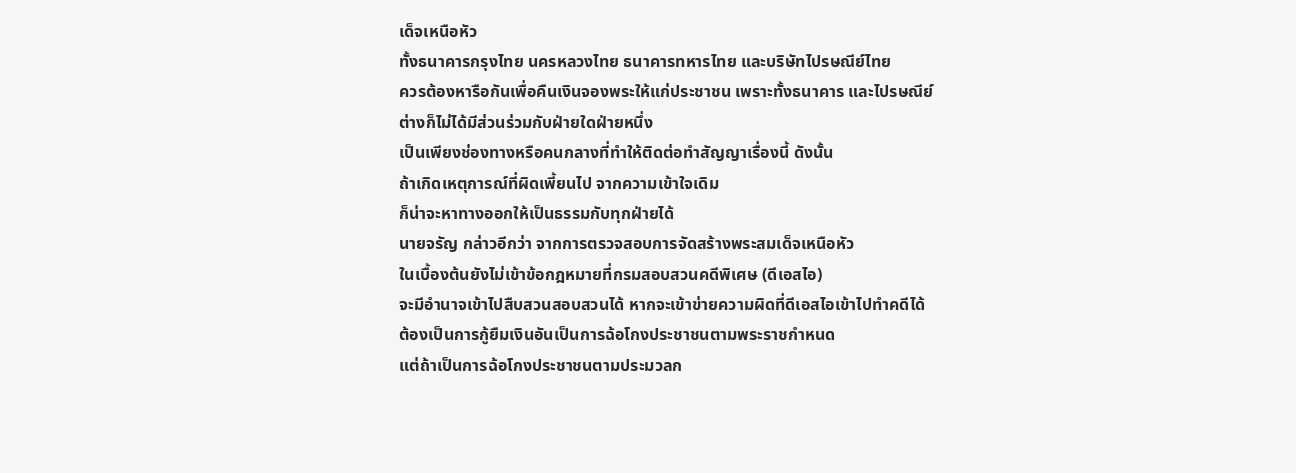เด็จเหนือหัว
ทั้งธนาคารกรุงไทย นครหลวงไทย ธนาคารทหารไทย และบริษัทไปรษณีย์ไทย
ควรต้องหารือกันเพื่อคืนเงินจองพระให้แก่ประชาชน เพราะทั้งธนาคาร และไปรษณีย์
ต่างก็ไม่ได้มีส่วนร่วมกับฝ่ายใดฝ่ายหนึ่ง
เป็นเพียงช่องทางหรือคนกลางที่ทำให้ติดต่อทำสัญญาเรื่องนี้ ดังนั้น
ถ้าเกิดเหตุการณ์ที่ผิดเพี้ยนไป จากความเข้าใจเดิม
ก็น่าจะหาทางออกให้เป็นธรรมกับทุกฝ่ายได้
นายจรัญ กล่าวอีกว่า จากการตรวจสอบการจัดสร้างพระสมเด็จเหนือหัว
ในเบื้องต้นยังไม่เข้าข้อกฎหมายที่กรมสอบสวนคดีพิเศษ (ดีเอสไอ)
จะมีอำนาจเข้าไปสืบสวนสอบสวนได้ หากจะเข้าข่ายความผิดที่ดีเอสไอเข้าไปทำคดีได้
ต้องเป็นการกู้ยืมเงินอันเป็นการฉ้อโกงประชาชนตามพระราชกำหนด
แต่ถ้าเป็นการฉ้อโกงประชาชนตามประมวลก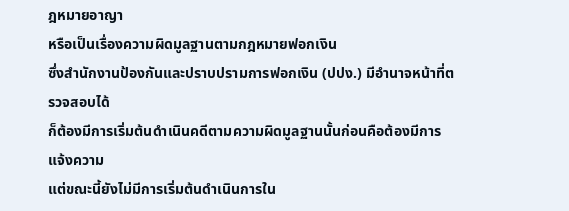ฎหมายอาญา
หรือเป็นเรื่องความผิดมูลฐานตามกฎหมายฟอกเงิน
ซึ่งสำนักงานป้องกันและปราบปรามการฟอกเงิน (ปปง.) มีอำนาจหน้าที่ตรวจสอบได้
ก็ต้องมีการเริ่มต้นดำเนินคดีตามความผิดมูลฐานนั้นก่อนคือต้องมีการแจ้งความ
แต่ขณะนี้ยังไม่มีการเริ่มต้นดำเนินการใน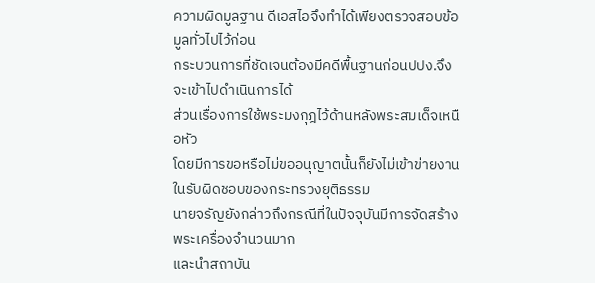ความผิดมูลฐาน ดีเอสไอจึงทำได้เพียงตรวจสอบข้อมูลทั่วไปไว้ก่อน
กระบวนการที่ชัดเจนต้องมีคดีพื้นฐานก่อนปปง.จึงจะเข้าไปดำเนินการได้
ส่วนเรื่องการใช้พระมงกุฎไว้ด้านหลังพระสมเด็จเหนือหัว
โดยมีการขอหรือไม่ขออนุญาตนั้นก็ยังไม่เข้าข่ายงานในรับผิดชอบของกระทรวงยุติธรรม
นายจรัญยังกล่าวถึงกรณีที่ในปัจจุบันมีการจัดสร้างพระเครื่องจำนวนมาก
และนำสถาบัน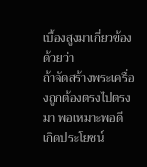เบื้องสูงมาเกี่ยวข้องด้วยว่า
ถ้าจัดสร้างพระเครื่องถูกต้องตรงไปตรงมา พอเหมาะพอดี
เกิดประโยชน์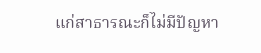แก่สาธารณะก็ไม่มีปัญหา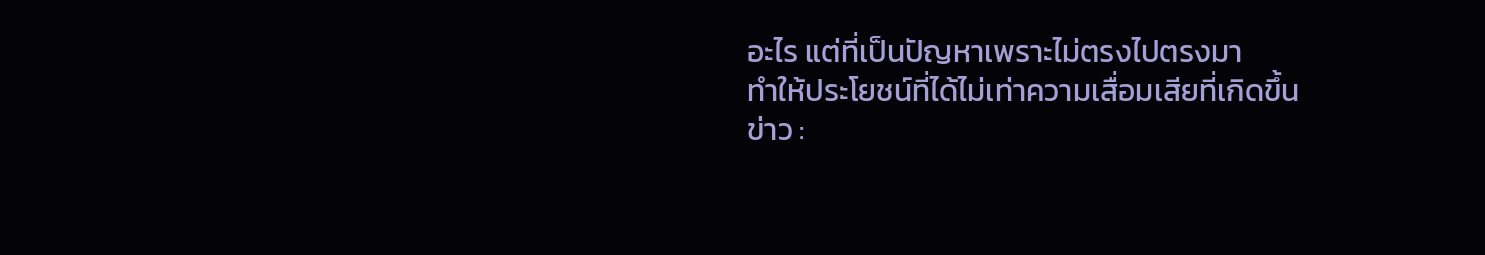อะไร แต่ที่เป็นปัญหาเพราะไม่ตรงไปตรงมา
ทำให้ประโยชน์ที่ได้ไม่เท่าความเสื่อมเสียที่เกิดขึ้น
ข่าว :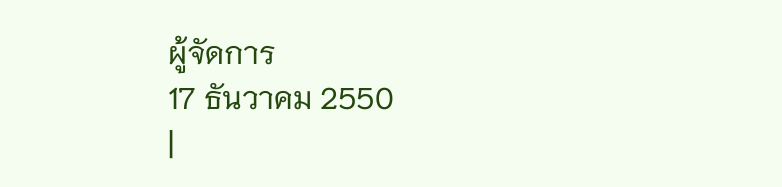ผู้จัดการ
17 ธันวาคม 2550
|